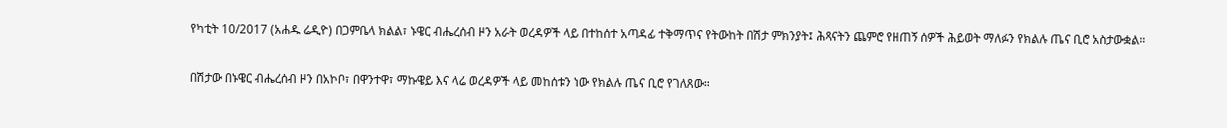የካቲት 10/2017 (አሐዱ ሬዲዮ) በጋምቤላ ክልል፣ ኑዌር ብሔረሰብ ዞን አራት ወረዳዎች ላይ በተከሰተ አጣዳፊ ተቅማጥና የትውከት በሽታ ምክንያት፤ ሕጻናትን ጨምሮ የዘጠኝ ሰዎች ሕይወት ማለፉን የክልሉ ጤና ቢሮ አስታውቋል።

በሽታው በኑዌር ብሔረሰብ ዞን በአኮቦ፣ በዋንተዋ፣ ማኩዌይ እና ላሬ ወረዳዎች ላይ መከሰቱን ነው የክልሉ ጤና ቢሮ የገለጸው።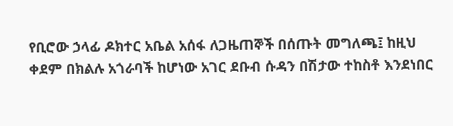የቢሮው ኃላፊ ዶክተር አቤል አሰፋ ለጋዜጠኞች በሰጡት መግለጫ፤ ከዚህ ቀደም በክልሉ አጎራባች ከሆነው አገር ደቡብ ሱዳን በሽታው ተከስቶ እንደነበር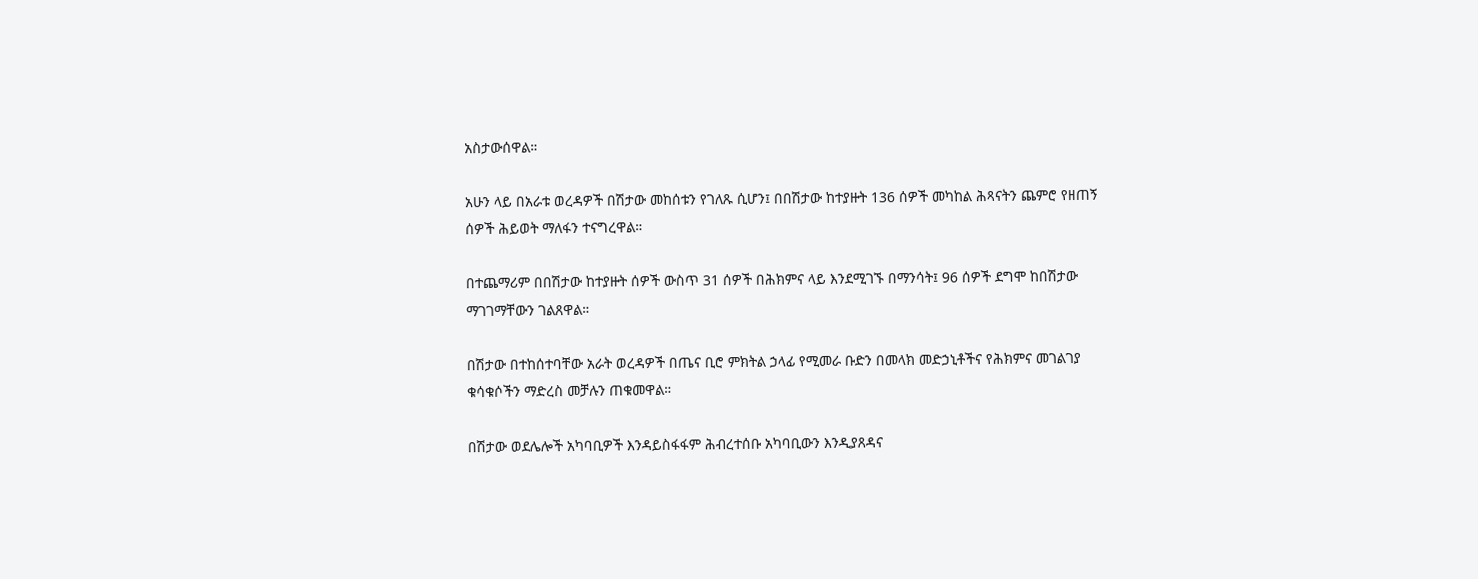አስታውሰዋል።

አሁን ላይ በአራቱ ወረዳዎች በሽታው መከሰቱን የገለጹ ሲሆን፤ በበሽታው ከተያዙት 136 ሰዎች መካከል ሕጻናትን ጨምሮ የዘጠኝ ሰዎች ሕይወት ማለፋን ተናግረዋል።

በተጨማሪም በበሽታው ከተያዙት ሰዎች ውስጥ 31 ሰዎች በሕክምና ላይ እንደሚገኙ በማንሳት፤ 96 ሰዎች ደግሞ ከበሽታው ማገገማቸውን ገልጸዋል።

በሽታው በተከሰተባቸው አራት ወረዳዎች በጤና ቢሮ ምክትል ኃላፊ የሚመራ ቡድን በመላክ መድኃኒቶችና የሕክምና መገልገያ ቁሳቁሶችን ማድረስ መቻሉን ጠቁመዋል።

በሽታው ወደሌሎች አካባቢዎች እንዳይስፋፋም ሕብረተሰቡ አካባቢውን እንዲያጸዳና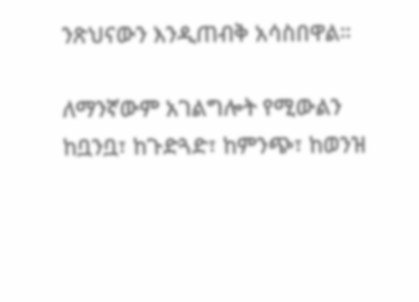ንጽህናውን እንዲጠብቅ አሳስበዋል።

ለማንኛውም አገልግሎት የሚውልን ከቧንቧ፣ ከጉድጓድ፣ ከምንጭ፣ ከወንዝ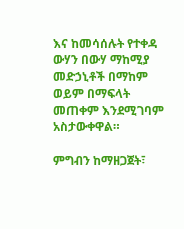እና ከመሳሰሉት የተቀዳ ውሃን በውሃ ማከሚያ መድኃኒቶች በማከም ወይም በማፍላት መጠቀም እንደሚገባም አስታውቀዋል።

ምግብን ከማዘጋጀት፣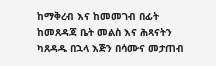ከማቅረብ እና ከመመገብ በፊት ከመጸዳጃ ቤት መልስ እና ሕጻናትን ካጸዳዱ በኋላ እጅን በሳሙና መታጠብ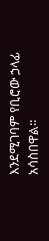እንደሚገባም የቢሮው ኃላፊ አሳስበዋል።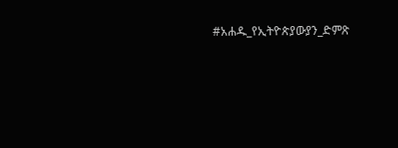#አሐዱ_የኢትዮጵያውያን_ድምጽ